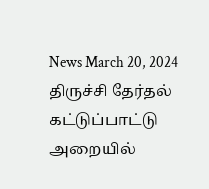News March 20, 2024
திருச்சி தேர்தல் கட்டுப்பாட்டு அறையில்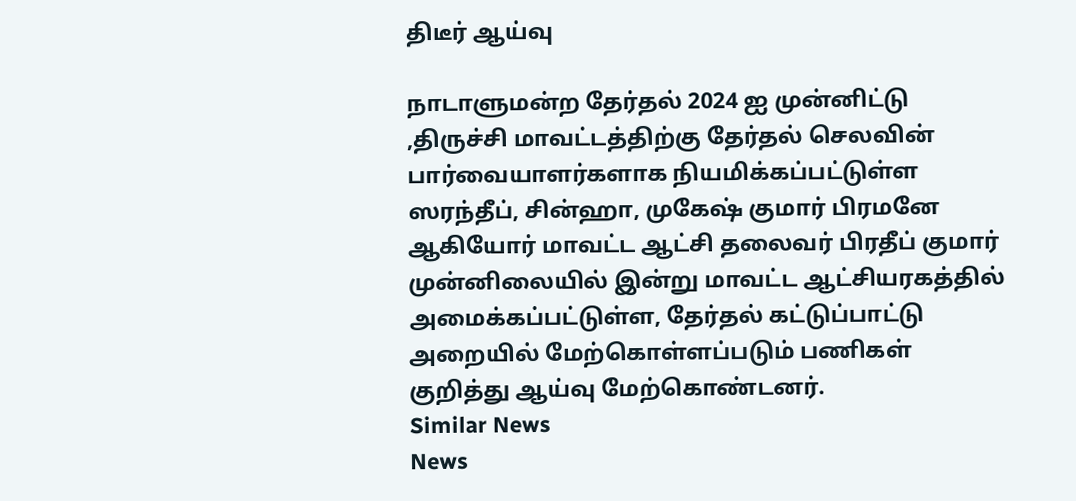திடீர் ஆய்வு

நாடாளுமன்ற தேர்தல் 2024 ஐ முன்னிட்டு ,திருச்சி மாவட்டத்திற்கு தேர்தல் செலவின் பார்வையாளர்களாக நியமிக்கப்பட்டுள்ள ஸரந்தீப், சின்ஹா, முகேஷ் குமார் பிரமனே ஆகியோர் மாவட்ட ஆட்சி தலைவர் பிரதீப் குமார் முன்னிலையில் இன்று மாவட்ட ஆட்சியரகத்தில் அமைக்கப்பட்டுள்ள, தேர்தல் கட்டுப்பாட்டு அறையில் மேற்கொள்ளப்படும் பணிகள் குறித்து ஆய்வு மேற்கொண்டனர்.
Similar News
News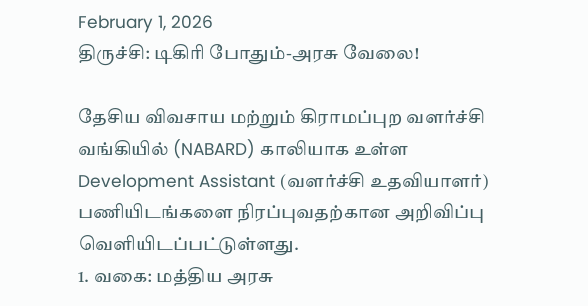February 1, 2026
திருச்சி: டிகிரி போதும்-அரசு வேலை!

தேசிய விவசாய மற்றும் கிராமப்புற வளர்ச்சி வங்கியில் (NABARD) காலியாக உள்ள Development Assistant (வளர்ச்சி உதவியாளர்) பணியிடங்களை நிரப்புவதற்கான அறிவிப்பு வெளியிடப்பட்டுள்ளது.
1. வகை: மத்திய அரசு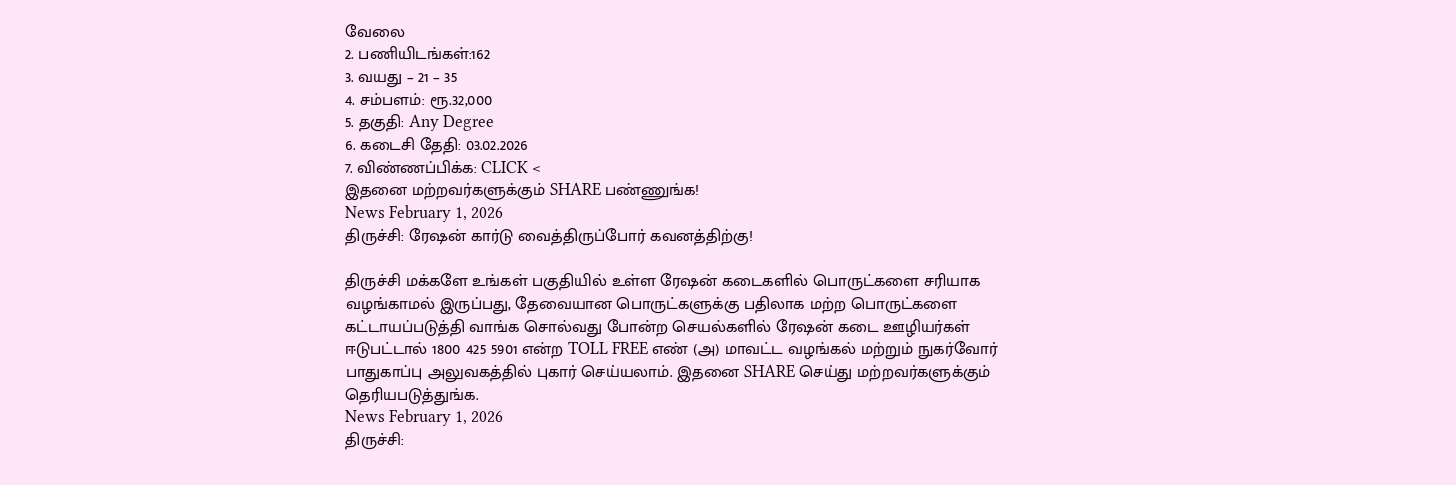வேலை
2. பணியிடங்கள்:162
3. வயது – 21 – 35
4. சம்பளம்: ரூ.32,000
5. தகுதி: Any Degree
6. கடைசி தேதி: 03.02.2026
7. விண்ணப்பிக்க: CLICK <
இதனை மற்றவர்களுக்கும் SHARE பண்ணுங்க!
News February 1, 2026
திருச்சி: ரேஷன் கார்டு வைத்திருப்போர் கவனத்திற்கு!

திருச்சி மக்களே உங்கள் பகுதியில் உள்ள ரேஷன் கடைகளில் பொருட்களை சரியாக வழங்காமல் இருப்பது, தேவையான பொருட்களுக்கு பதிலாக மற்ற பொருட்களை கட்டாயப்படுத்தி வாங்க சொல்வது போன்ற செயல்களில் ரேஷன் கடை ஊழியர்கள் ஈடுபட்டால் 1800 425 5901 என்ற TOLL FREE எண் (அ) மாவட்ட வழங்கல் மற்றும் நுகர்வோர் பாதுகாப்பு அலுவகத்தில் புகார் செய்யலாம். இதனை SHARE செய்து மற்றவர்களுக்கும் தெரியபடுத்துங்க.
News February 1, 2026
திருச்சி: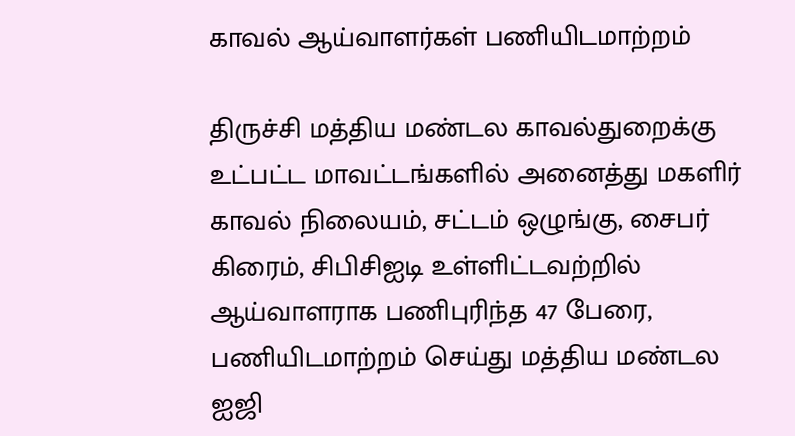காவல் ஆய்வாளர்கள் பணியிடமாற்றம்

திருச்சி மத்திய மண்டல காவல்துறைக்கு உட்பட்ட மாவட்டங்களில் அனைத்து மகளிர் காவல் நிலையம், சட்டம் ஒழுங்கு, சைபர் கிரைம், சிபிசிஐடி உள்ளிட்டவற்றில் ஆய்வாளராக பணிபுரிந்த 47 பேரை, பணியிடமாற்றம் செய்து மத்திய மண்டல ஐஜி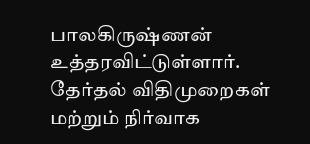பாலகிருஷ்ணன் உத்தரவிட்டுள்ளார். தேர்தல் விதிமுறைகள் மற்றும் நிர்வாக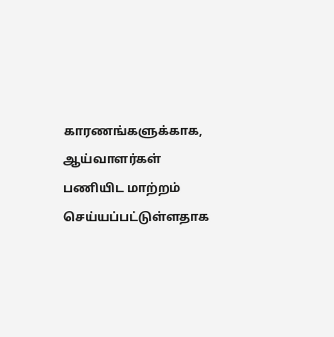காரணங்களுக்காக, ஆய்வாளர்கள் பணியிட மாற்றம் செய்யப்பட்டுள்ளதாக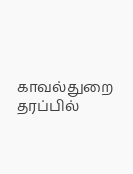காவல்துறை தரப்பில்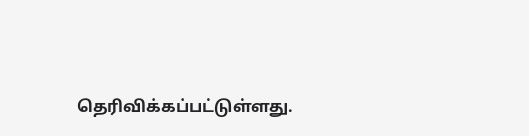தெரிவிக்கப்பட்டுள்ளது.